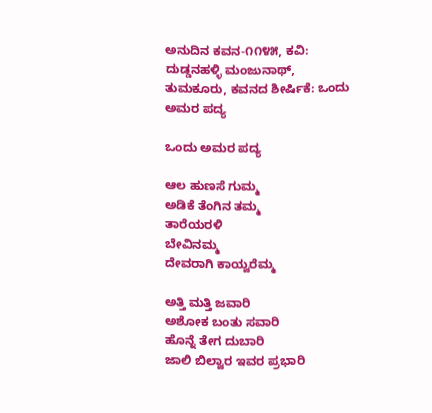ಅನುದಿನ ಕವನ-೧೧೪೫, ಕವಿ: ದುಡ್ಡನಹಳ್ಳಿ ಮಂಜುನಾಥ್, ತುಮಕೂರು, ಕವನದ ಶೀರ್ಷಿಕೆ: ಒಂದು ಅಮರ‌ ಪದ್ಯ

ಒಂದು ಅಮರ ಪದ್ಯ

ಆಲ ಹುಣಸೆ ಗುಮ್ಮ
ಅಡಿಕೆ ತೆಂಗಿನ ತಮ್ಮ
ತಾರೆಯರಳಿ
ಬೇವಿನಮ್ಮ
ದೇವರಾಗಿ ಕಾಯ್ವರೆಮ್ಮ

ಅತ್ತಿ ಮತ್ತಿ ಜವಾರಿ
ಅಶೋಕ ಬಂತು ಸವಾರಿ
ಹೊನ್ನೆ ತೇಗ ದುಬಾರಿ
ಜಾಲಿ ಬಿಲ್ವಾರ ಇವರ ಪ್ರಭಾರಿ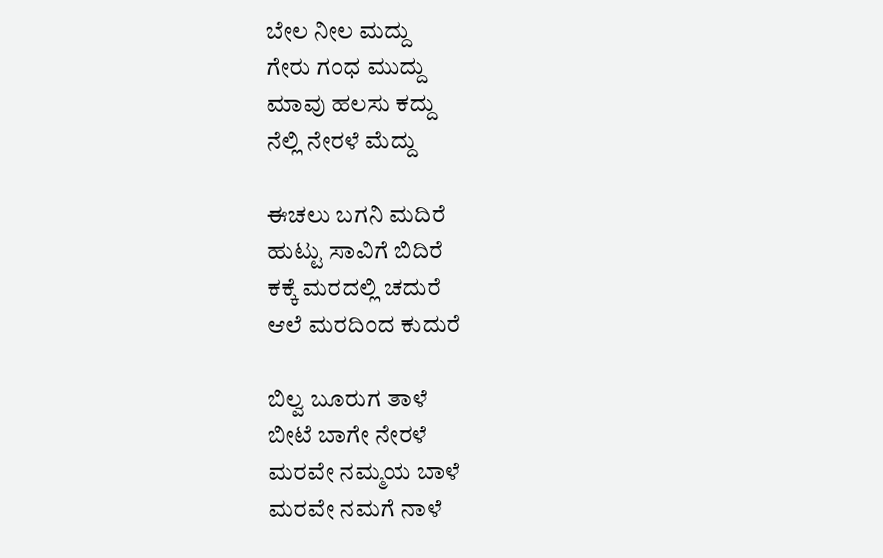ಬೇಲ ನೀಲ ಮದ್ದು
ಗೇರು ಗಂಧ ಮುದ್ದು
ಮಾವು ಹಲಸು ಕದ್ದು
ನೆಲ್ಲಿ ನೇರಳೆ ಮೆದ್ದು

ಈಚಲು ಬಗನಿ ಮದಿರೆ
ಹುಟ್ಟು ಸಾವಿಗೆ ಬಿದಿರೆ
ಕಕ್ಕೆ ಮರದಲ್ಲಿ ಚದುರೆ
ಆಲೆ ಮರದಿಂದ ಕುದುರೆ

ಬಿಲ್ವ ಬೂರುಗ ತಾಳೆ
ಬೀಟೆ ಬಾಗೇ ನೇರಳೆ
ಮರವೇ ನಮ್ಮಯ ಬಾಳೆ
ಮರವೇ ನಮಗೆ ನಾಳೆ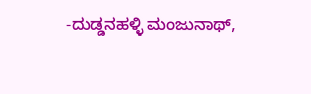-ದುಡ್ಡನಹಳ್ಳಿ ಮಂಜುನಾಥ್,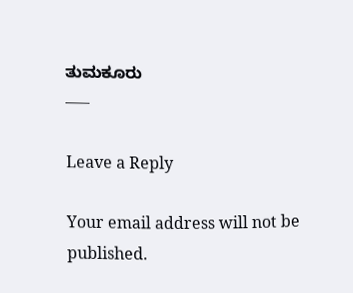ತುಮಕೂರು
—–

Leave a Reply

Your email address will not be published.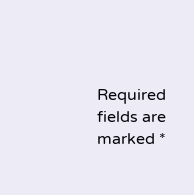Required fields are marked *